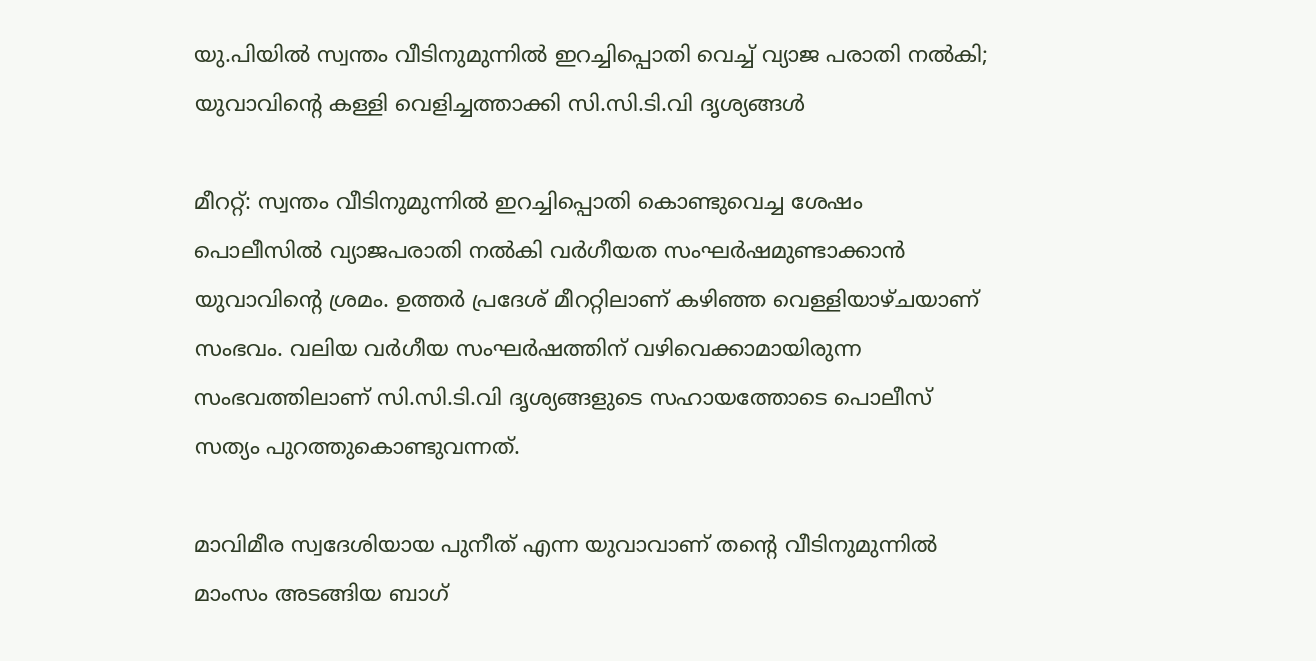യു.പിയിൽ സ്വന്തം വീടിനുമുന്നിൽ ഇറച്ചിപ്പൊതി വെച്ച് വ്യാജ പരാതി നൽകി; യുവാവിന്റെ കള്ളി വെളിച്ചത്താക്കി സി.സി.ടി.വി ദൃശ്യങ്ങൾ

മീററ്റ്: സ്വന്തം വീടിനുമുന്നിൽ ഇറച്ചിപ്പൊതി കൊണ്ടുവെച്ച ശേഷം പൊലീസിൽ വ്യാജപരാതി നൽകി വർഗീയത സംഘർഷമുണ്ടാക്കാൻ യുവാവിന്റെ ശ്രമം. ഉത്തർ പ്രദേശ് മീററ്റിലാണ് കഴിഞ്ഞ വെള്ളിയാഴ്ചയാണ് സംഭവം. വലിയ വർഗീയ സംഘർഷത്തിന് വഴിവെക്കാമായിരുന്ന സംഭവത്തിലാണ് സി.സി.ടി.വി ദൃശ്യങ്ങളുടെ സഹായത്തോടെ പൊലീസ് സത്യം പുറത്തുകൊണ്ടുവന്നത്.

മാവിമീര സ്വദേശിയായ പുനീത് എന്ന യുവാവാണ് തന്റെ വീടിനുമുന്നിൽ മാംസം അടങ്ങിയ ബാഗ്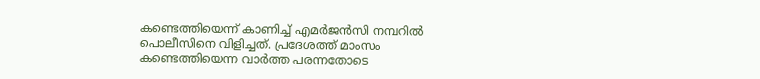കണ്ടെത്തിയെന്ന് കാണിച്ച് എമർജൻസി നമ്പറിൽ പൊലീസിനെ വിളിച്ചത്. പ്രദേശത്ത് മാംസം കണ്ടെത്തിയെന്ന വാർത്ത പരന്നതോടെ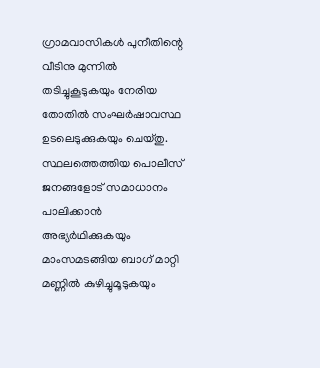ഗ്രാമവാസികൾ പുനീതിന്റെ വീടിനു മുന്നിൽ തടിച്ചുകൂടുകയും നേരിയ തോതിൽ സംഘർഷാവസ്ഥ ഉടലെടുക്കുകയും ചെയ്തു. സ്ഥലത്തെത്തിയ പൊലീസ് ജനങ്ങളോട് സമാധാനം പാലിക്കാൻ അഭ്യർഥിക്കുകയും മാംസമടങ്ങിയ ബാഗ് മാറ്റി മണ്ണിൽ കുഴിച്ചുമൂടുകയും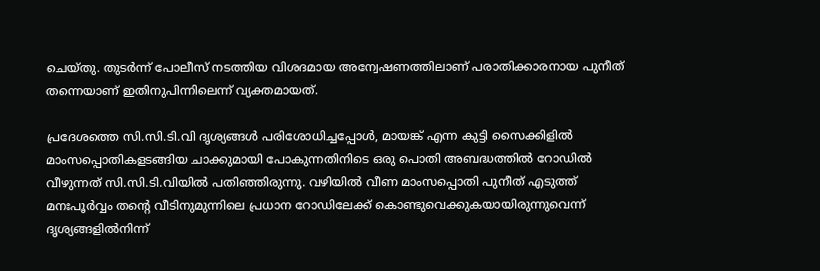ചെയ്തു. തുടർന്ന് പോലീസ് നടത്തിയ വിശദമായ അന്വേഷണത്തിലാണ് പരാതിക്കാരനായ പുനീത് തന്നെയാണ് ഇതിനുപിന്നിലെന്ന് വ്യക്തമായത്.

പ്രദേശത്തെ സി.സി.ടി.വി ദൃശ്യങ്ങൾ പരിശോധിച്ചപ്പോൾ, മായങ്ക് എന്ന കുട്ടി സൈക്കിളിൽ മാംസപ്പൊതികളടങ്ങിയ ചാക്കുമായി പോകുന്നതിനിടെ ഒരു പൊതി അബദ്ധത്തിൽ റോഡിൽ വീഴുന്നത് സി.സി.ടി.വിയിൽ പതിഞ്ഞിരുന്നു. വഴിയിൽ വീണ മാംസപ്പൊതി പുനീത് എടുത്ത് മനഃപൂർവ്വം തന്റെ വീടിനുമുന്നിലെ പ്രധാന റോഡിലേക്ക് കൊണ്ടുവെക്കുകയായിരുന്നുവെന്ന് ദൃശ്യങ്ങളിൽനിന്ന്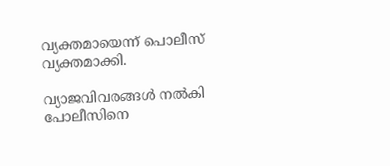വ്യക്തമായെന്ന് പൊലീസ് വ്യക്തമാക്കി.

വ്യാജവിവരങ്ങൾ നൽകി പോലീസിനെ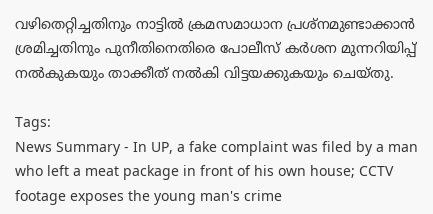വഴിതെറ്റിച്ചതിനും നാട്ടിൽ ക്രമസമാധാന പ്രശ്നമുണ്ടാക്കാൻ ശ്രമിച്ചതിനും പുനീതിനെതിരെ പോലീസ് കർശന മുന്നറിയിപ്പ് നൽകുകയും താക്കീത് നൽകി വിട്ടയക്കുകയും ചെയ്തു.

Tags:
News Summary - In UP, a fake complaint was filed by a man who left a meat package in front of his own house; CCTV footage exposes the young man's crime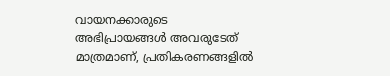വായനക്കാരുടെ അഭിപ്രായങ്ങള്‍ അവരുടേത് മാത്രമാണ്, പ്രതികരണങ്ങളിൽ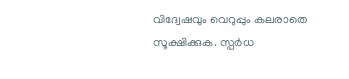വിദ്വേഷവും വെറുപ്പും കലരാതെ സൂക്ഷിക്കുക. സ്പർധ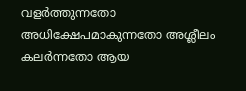വളർത്തുന്നതോ അധിക്ഷേപമാകുന്നതോ അശ്ലീലം കലർന്നതോ ആയ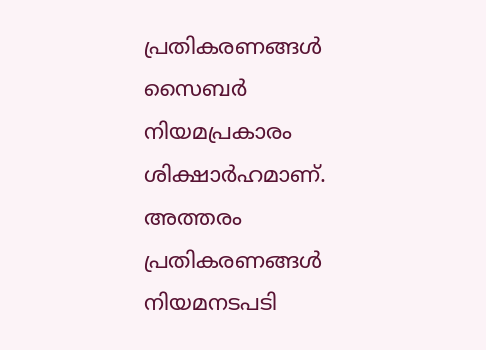പ്രതികരണങ്ങൾ സൈബർ നിയമപ്രകാരം ശിക്ഷാർഹമാണ്. അത്തരം പ്രതികരണങ്ങൾ നിയമനടപടി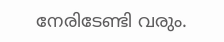നേരിടേണ്ടി വരും.